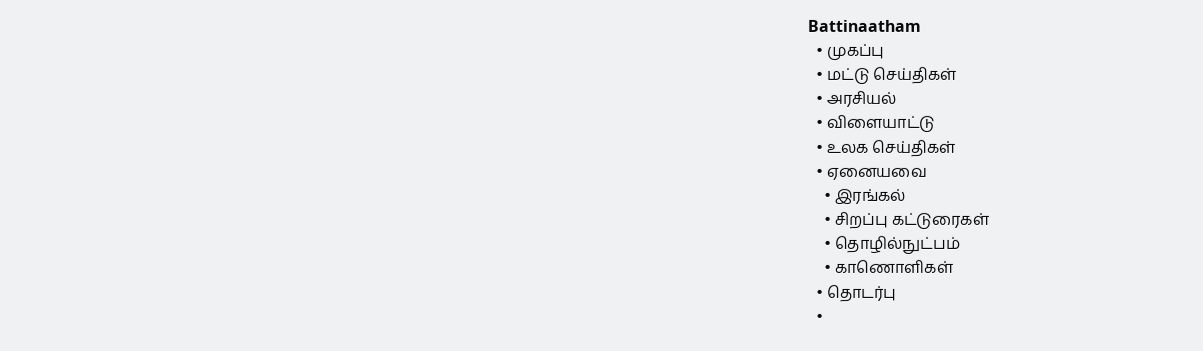Battinaatham
  • முகப்பு
  • மட்டு செய்திகள்
  • அரசியல்
  • விளையாட்டு
  • உலக செய்திகள்
  • ஏனையவை
    • இரங்கல்
    • சிறப்பு கட்டுரைகள்
    • தொழில்நுட்பம்
    • காணொளிகள்
  • தொடர்பு
  •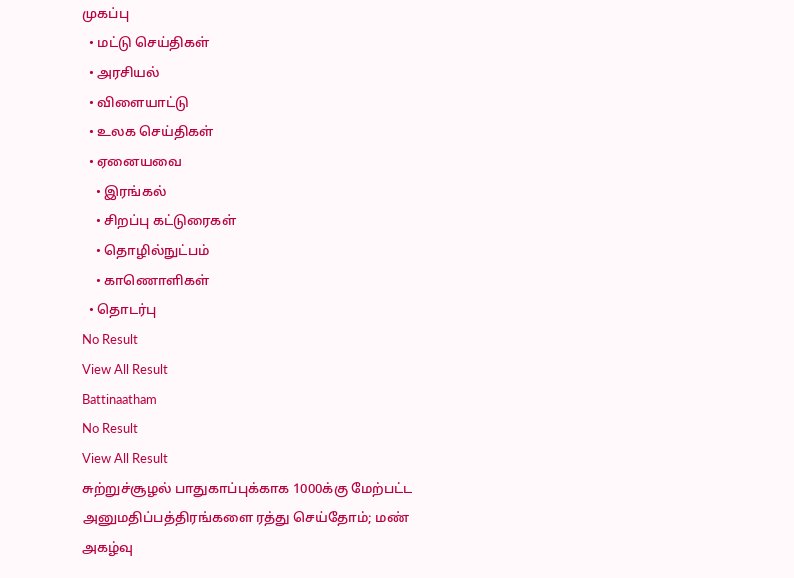முகப்பு
  • மட்டு செய்திகள்
  • அரசியல்
  • விளையாட்டு
  • உலக செய்திகள்
  • ஏனையவை
    • இரங்கல்
    • சிறப்பு கட்டுரைகள்
    • தொழில்நுட்பம்
    • காணொளிகள்
  • தொடர்பு
No Result
View All Result
Battinaatham
No Result
View All Result
சுற்றுச்சூழல் பாதுகாப்புக்காக 1000க்கு மேற்பட்ட அனுமதிப்பத்திரங்களை ரத்து செய்தோம்; மண் அகழ்வு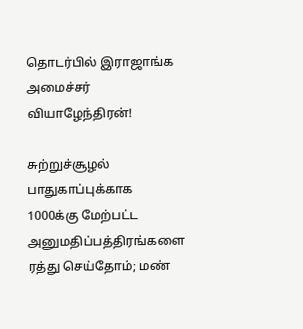தொடர்பில் இராஜாங்க அமைச்சர் வியாழேந்திரன்!

சுற்றுச்சூழல் பாதுகாப்புக்காக 1000க்கு மேற்பட்ட அனுமதிப்பத்திரங்களை ரத்து செய்தோம்; மண்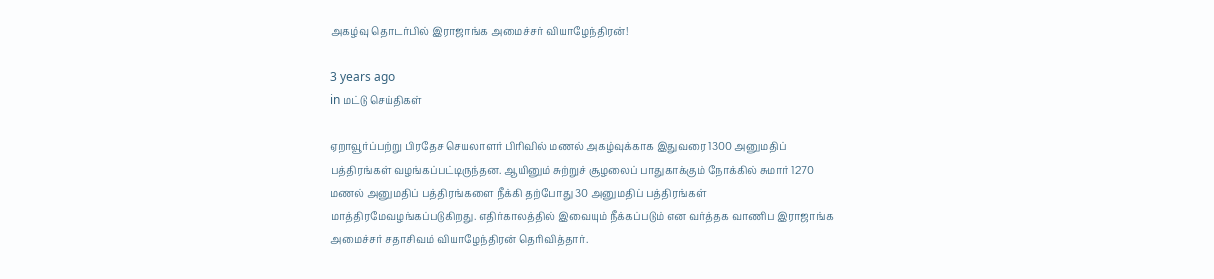அகழ்வு தொடர்பில் இராஜாங்க அமைச்சர் வியாழேந்திரன்!

3 years ago
in மட்டு செய்திகள்

ஏறாவூர்ப்பற்று பிரதேச செயலாளர் பிரிவில் மணல் அகழ்வுக்காக இதுவரை 1300 அனுமதிப் பத்திரங்கள் வழங்கப்பட்டிருந்தன. ஆயினும் சுற்றுச் சூழலைப் பாதுகாக்கும் நோக்கில் சுமார் 1270 மணல் அனுமதிப் பத்திரங்களை நீக்கி தற்போது 30 அனுமதிப் பத்திரங்கள் மாத்திரமேவழங்கப்படுகிறது. எதிர்காலத்தில் இவையும் நீக்கப்படும் என வர்த்தக வாணிப இராஜாங்க அமைச்சர் சதாசிவம் வியாழேந்திரன் தெரிவித்தார்.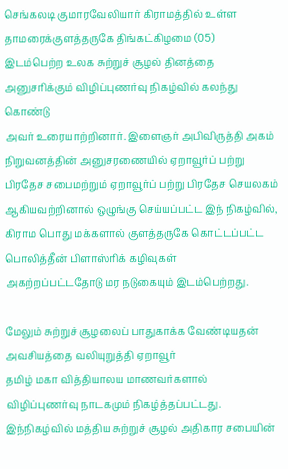செங்கலடி குமாரவேலியார் கிராமத்தில் உள்ள தாமரைக்குளத்தருகே திங்கட்கிழமை (05)
இடம்பெற்ற உலக சுற்றுச் சூழல் தினத்தை அனுசரிக்கும் விழிப்புணர்வு நிகழ்வில் கலந்து கொண்டு
அவர் உரையாற்றினார். இளைஞர் அபிவிருத்தி அகம் நிறுவனத்தின் அனுசரணையில் ஏறாவூர்ப் பற்று பிரதேச சபைமற்றும் ஏறாவூர்ப் பற்று பிரதேச செயலகம் ஆகியவற்றினால் ஒழுங்கு செய்யப்பட்ட இந் நிகழ்வில், கிராம பொது மக்களால் குளத்தருகே கொட்டப்பட்ட பொலித்தீன் பிளாஸ்ரிக் கழிவுகள்
அகற்றப்பட்டதோடு மர நடுகையும் இடம்பெற்றது.

மேலும் சுற்றுச் சூழலைப் பாதுகாக்க வேண்டியதன் அவசியத்தை வலியுறுத்தி ஏறாவூர்
தமிழ் மகா வித்தியாலய மாணவர்களால் விழிப்புணர்வு நாடகமும் நிகழ்த்தப்பட்டது. இந்நிகழ்வில் மத்திய சுற்றுச் சூழல் அதிகார சபையின்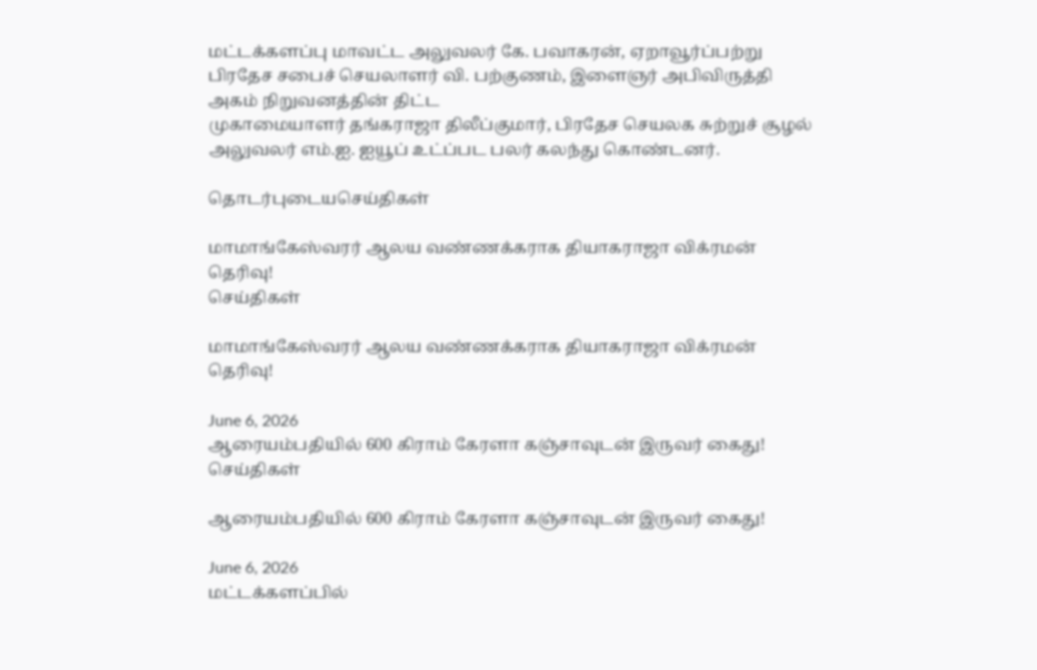மட்டக்களப்பு மாவட்ட அலுவலர் கே. பவாகரன், ஏறாவூர்ப்பற்று
பிரதேச சபைச் செயலாளர் வி. பற்குணம், இளைஞர் அபிவிருத்தி அகம் நிறுவனத்தின் திட்ட
முகாமையாளர் தங்கராஜா திலீப்குமார், பிரதேச செயலக சுற்றுச் சூழல் அலுவலர் எம்.ஐ. ஐயூப் உட்ப்பட பலர் கலந்து கொண்டனர்.

தொடர்புடையசெய்திகள்

மாமாங்கேஸ்வரர் ஆலய வண்ணக்கராக தியாகராஜா விக்ரமன் தெரிவு!
செய்திகள்

மாமாங்கேஸ்வரர் ஆலய வண்ணக்கராக தியாகராஜா விக்ரமன் தெரிவு!

June 6, 2026
ஆரையம்பதியில் 600 கிராம் கேரளா கஞ்சாவுடன் இருவர் கைது!
செய்திகள்

ஆரையம்பதியில் 600 கிராம் கேரளா கஞ்சாவுடன் இருவர் கைது!

June 6, 2026
மட்டக்களப்பில்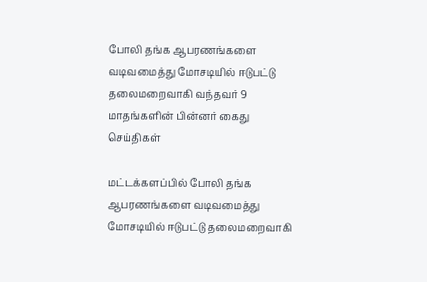போலி தங்க ஆபரணங்களை வடிவமைத்து மோசடியில் ஈடுபட்டு தலைமறைவாகி வந்தவர் 9 மாதங்களின் பின்னர் கைது
செய்திகள்

மட்டக்களப்பில் போலி தங்க ஆபரணங்களை வடிவமைத்து மோசடியில் ஈடுபட்டு தலைமறைவாகி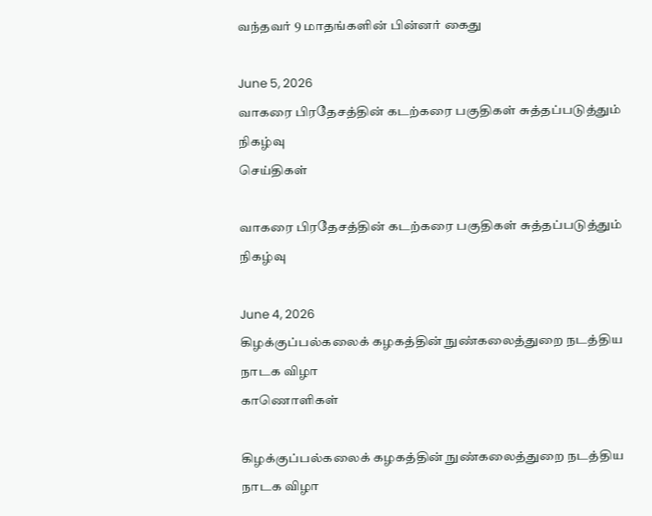வந்தவர் 9 மாதங்களின் பின்னர் கைது

June 5, 2026
வாகரை பிரதேசத்தின் கடற்கரை பகுதிகள் சுத்தப்படுத்தும் நிகழ்வு
செய்திகள்

வாகரை பிரதேசத்தின் கடற்கரை பகுதிகள் சுத்தப்படுத்தும் நிகழ்வு

June 4, 2026
கிழக்குப்பல்கலைக் கழகத்தின் நுண்கலைத்துறை நடத்திய நாடக விழா
காணொளிகள்

கிழக்குப்பல்கலைக் கழகத்தின் நுண்கலைத்துறை நடத்திய நாடக விழா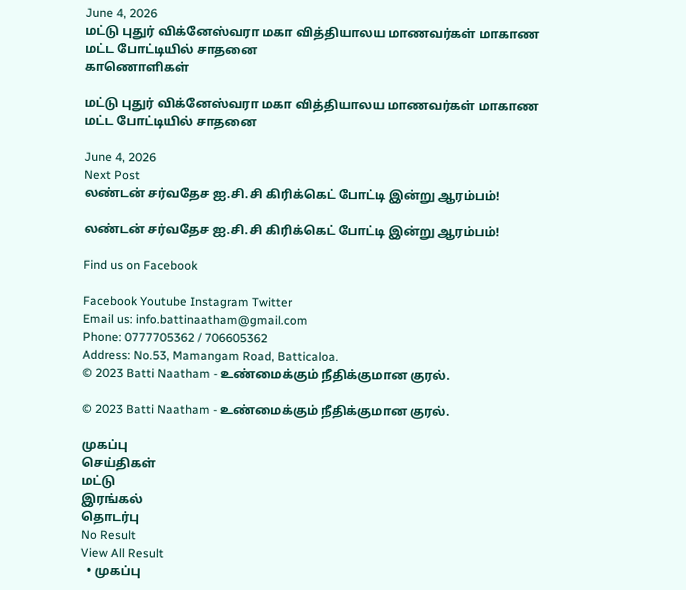June 4, 2026
மட்டு புதுர் விக்னேஸ்வரா மகா வித்தியாலய மாணவர்கள் மாகாண மட்ட போட்டியில் சாதனை
காணொளிகள்

மட்டு புதுர் விக்னேஸ்வரா மகா வித்தியாலய மாணவர்கள் மாகாண மட்ட போட்டியில் சாதனை

June 4, 2026
Next Post
லண்டன் சர்வதேச ஐ.சி.சி கிரிக்கெட் போட்டி இன்று ஆரம்பம்!

லண்டன் சர்வதேச ஐ.சி.சி கிரிக்கெட் போட்டி இன்று ஆரம்பம்!

Find us on Facebook

Facebook Youtube Instagram Twitter
Email us: info.battinaatham@gmail.com
Phone: 0777705362 / 706605362
Address: No.53, Mamangam Road, Batticaloa.
© 2023 Batti Naatham - உண்மைக்கும் நீதிக்குமான குரல்.

© 2023 Batti Naatham - உண்மைக்கும் நீதிக்குமான குரல்.

முகப்பு
செய்திகள்
மட்டு
இரங்கல்
தொடர்பு
No Result
View All Result
  • முகப்பு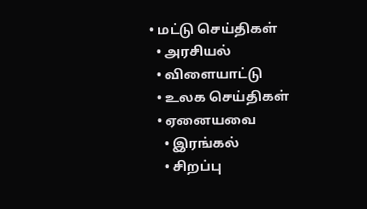• மட்டு செய்திகள்
  • அரசியல்
  • விளையாட்டு
  • உலக செய்திகள்
  • ஏனையவை
    • இரங்கல்
    • சிறப்பு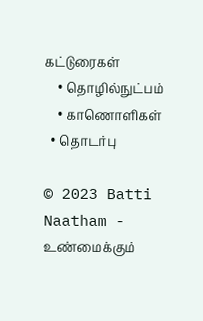கட்டுரைகள்
    • தொழில்நுட்பம்
    • காணொளிகள்
  • தொடர்பு

© 2023 Batti Naatham - உண்மைக்கும்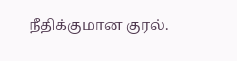நீதிக்குமான குரல்.